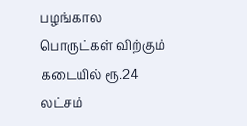பழங்கால பொருட்கள் விற்கும் கடையில் ரூ.24 லட்சம்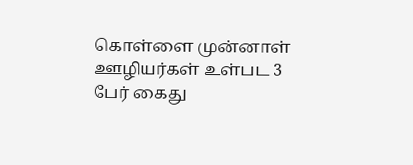கொள்ளை முன்னாள் ஊழியர்கள் உள்பட 3 பேர் கைது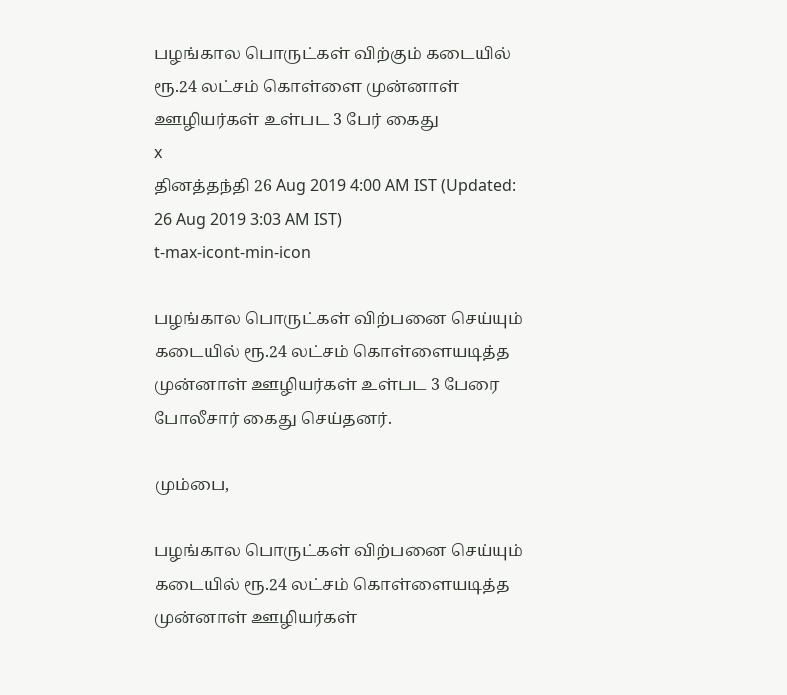பழங்கால பொருட்கள் விற்கும் கடையில் ரூ.24 லட்சம் கொள்ளை முன்னாள் ஊழியர்கள் உள்பட 3 பேர் கைது
x
தினத்தந்தி 26 Aug 2019 4:00 AM IST (Updated: 26 Aug 2019 3:03 AM IST)
t-max-icont-min-icon

பழங்கால பொருட்கள் விற்பனை செய்யும் கடையில் ரூ.24 லட்சம் கொள்ளையடித்த முன்னாள் ஊழியர்கள் உள்பட 3 பேரை போலீசார் கைது செய்தனர்.

மும்பை,

பழங்கால பொருட்கள் விற்பனை செய்யும் கடையில் ரூ.24 லட்சம் கொள்ளையடித்த முன்னாள் ஊழியர்கள்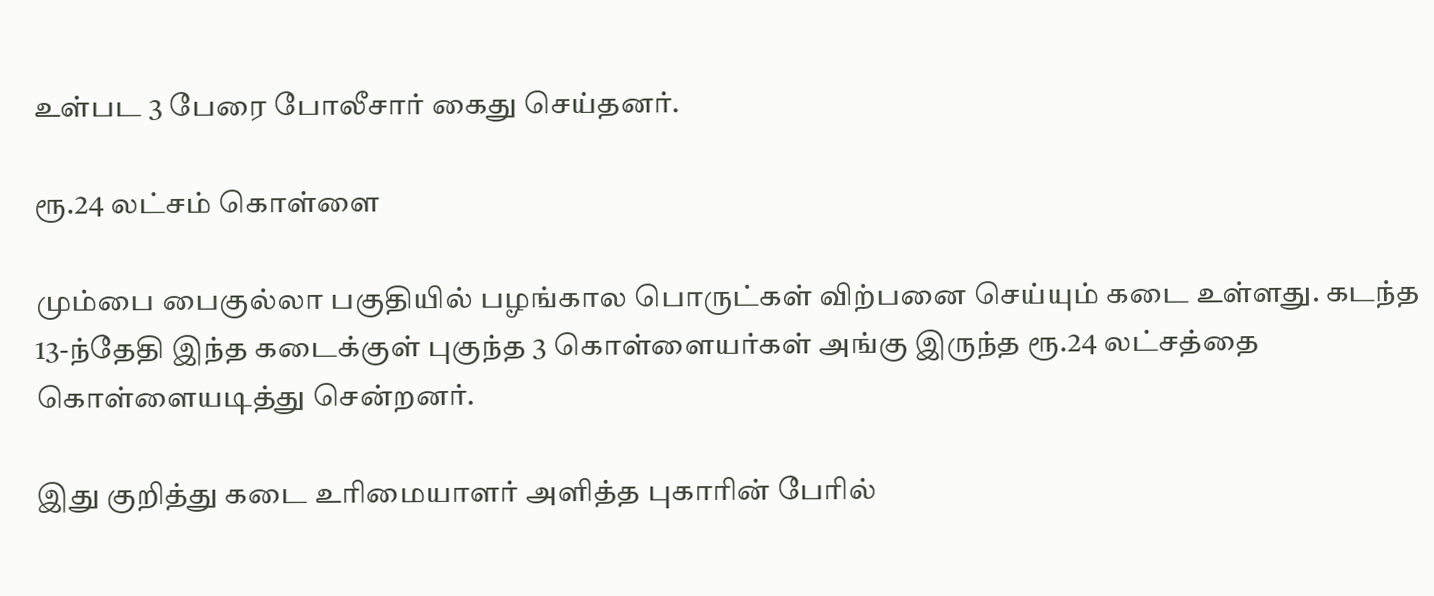உள்பட 3 பேரை போலீசார் கைது செய்தனர்.

ரூ.24 லட்சம் கொள்ளை

மும்பை பைகுல்லா பகுதியில் பழங்கால பொருட்கள் விற்பனை செய்யும் கடை உள்ளது. கடந்த 13-ந்தேதி இந்த கடைக்குள் புகுந்த 3 கொள்ளையர்கள் அங்கு இருந்த ரூ.24 லட்சத்தை கொள்ளையடித்து சென்றனர்.

இது குறித்து கடை உரிமையாளர் அளித்த புகாரின் பேரில்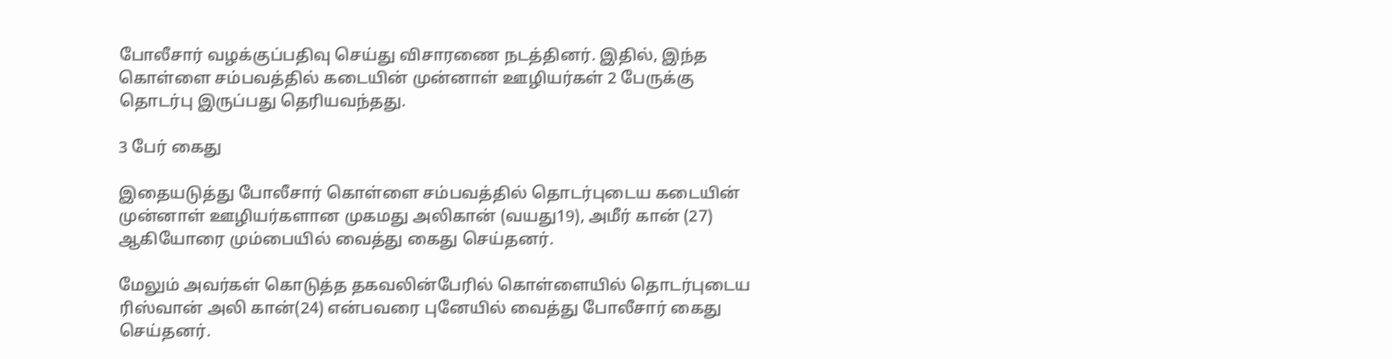போலீசார் வழக்குப்பதிவு செய்து விசாரணை நடத்தினர். இதில், இந்த கொள்ளை சம்பவத்தில் கடையின் முன்னாள் ஊழியர்கள் 2 பேருக்கு தொடர்பு இருப்பது தெரியவந்தது.

3 பேர் கைது

இதையடுத்து போலீசார் கொள்ளை சம்பவத்தில் தொடர்புடைய கடையின் முன்னாள் ஊழியர்களான முகமது அலிகான் (வயது19), அமீர் கான் (27) ஆகியோரை மும்பையில் வைத்து கைது செய்தனர்.

மேலும் அவர்கள் கொடுத்த தகவலின்பேரில் கொள்ளையில் தொடர்புடைய ரிஸ்வான் அலி கான்(24) என்பவரை புனேயில் வைத்து போலீசார் கைது செய்தனர்.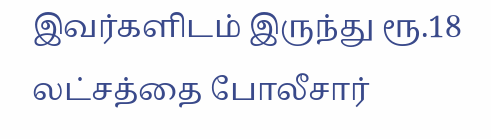இவர்களிடம் இருந்து ரூ.18 லட்சத்தை போலீசார்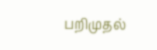பறிமுதல்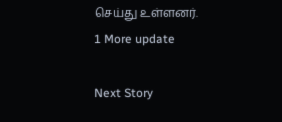செய்து உள்ளனர்.
1 More update

Next Story